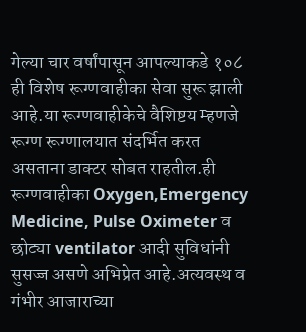गेल्या चार वर्षांपासून आपल्याकडे १०८ ही विशेष रूग्णवाहीका सेवा सुरू झाली आहे.या रूग्णवाहीकेचे वैशिष्टय म्हणजे रूग्ण रूग्णालयात संदर्भित करत असताना डाक्टर सोबत राहतील.ही रूग्णवाहीका Oxygen,Emergency Medicine, Pulse Oximeter व छोट्या ventilator आदी सुविधांनी सुसज्ज असणे अभिप्रेत आहे.अत्यवस्थ व गंभीर आजाराच्या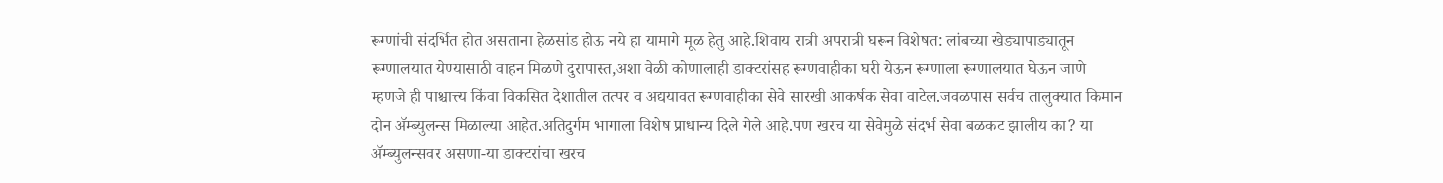रूग्णांची संदर्भित होत असताना हेळसांड होऊ नये हा यामागे मूळ हेतु आहे.शिवाय रात्री अपरात्री घरून विशेषत: लांबच्या खेड्यापाड्यातून रूग्णालयात येण्यासाठी वाहन मिळणे दुरापास्त,अशा वेळी कोणालाही डाक्टरांसह रूग्णवाहीका घरी येऊन रूग्णाला रूग्णालयात घेऊन जाणे म्हणजे ही पाश्चात्त्य किंवा विकसित देशातील तत्पर व अद्ययावत रूग्णवाहीका सेवे सारखी आकर्षक सेवा वाटेल.जवळपास सर्वच तालुक्यात किमान दोन ॲम्ब्युलन्स मिळाल्या आहेत.अतिदुर्गम भागाला विशेष प्राधान्य दिले गेले आहे.पण खरच या सेवेमुळे संदर्भ सेवा बळकट झालीय का? या ॲम्ब्युलन्सवर असणा-या डाक्टरांचा खरच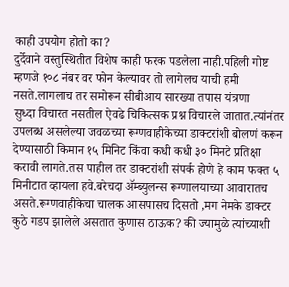काही उपयोग होतो का?
दुर्देवाने वस्तुस्थितीत विशेष काही फरक पडलेला नाही.पहिली गोष्ट म्हणजे १०८ नंबर वर फोन केल्यावर तो लागेलच याची हमी नसते.लागलाच तर समोरून सीबीआय सारख्या तपास यंत्रणा
सुध्दा विचारत नसतील ऐवढे चिकित्सक प्रश्न विचारले जातात.त्यांनंतर उपलब्ध असलेल्या जवळच्या रूग्णवाहीकेच्या डाक्टरांशी बोलणं करून देण्यासाठी किमान १५ मिनिट किंवा कधी कधी ३० मिनटे प्रतिक्षा करावी लागते.तस पाहील तर डाक्टरांशी संपर्क होणे हे काम फक्त ५ मिनीटात व्हायला हवे.बरेचदा ॲम्ब्युलन्स रूग्णालयाच्या आवारातच असते.रूग्णवाहीकेचा चालक आसपासच दिसतो ,मग नेमके डाक्टर कुठे गडप झालेले असतात कुणास ठाऊक? की ज्यामुळे त्यांच्याशी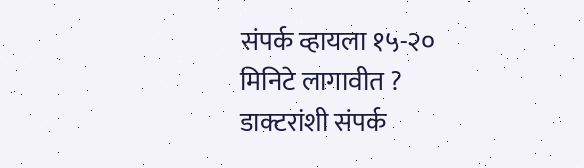संपर्क व्हायला १५-२० मिनिटे लागावीत ? डाक्टरांशी संपर्क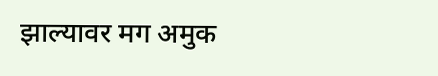झाल्यावर मग अमुक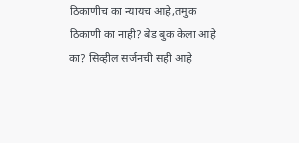ठिकाणीच का न्यायच आहे,तमुक ठिकाणी का नाही? बेड बुक केला आहे का? सिव्हील सर्जनची सही आहे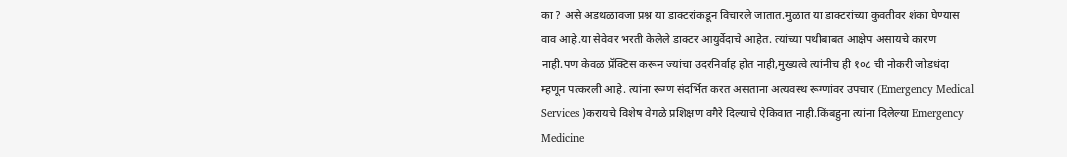का ? असे अडथळावजा प्रश्न या डाक्टरांकडून विचारले जातात.मुळात या डाक्टरांच्या कुवतीवर शंका घेण्यास वाव आहे.या सेवेवर भरती केलेले डाक्टर आयुर्वेदाचे आहेत. त्यांच्या पथीबाबत आक्षेप असायचे कारण नाही.पण केवळ प्रॅक्टिस करून ज्यांचा उदरनिर्वाह होत नाही,मुख्यत्वे त्यांनीच ही १०८ ची नोकरी जोडधंदा म्हणून पत्करली आहे. त्यांना रूग्ण संदर्भित करत असताना अत्यवस्थ रूग्णांवर उपचार (Emergency Medical Services )करायचे विशेष वेगळे प्रशिक्षण वगैरे दिल्याचे ऐकिवात नाही.किंबहुना त्यांना दिलेल्या Emergency Medicine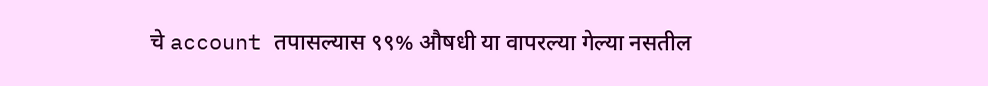चे account तपासल्यास ९९% औषधी या वापरल्या गेल्या नसतील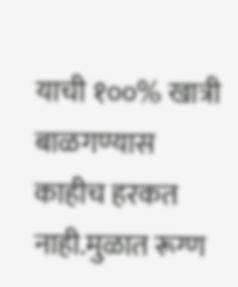याची १००% खात्री बाळगण्यास काहीच हरकत नाही.मुळात रूग्ण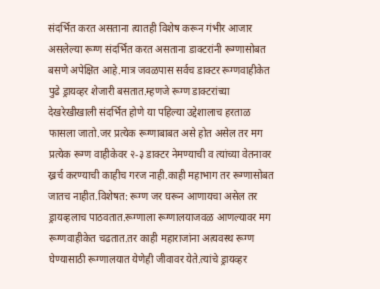संदर्भित करत असताना त्यातही विशेष करून गंभीर आजार असलेल्या रूग्ण संदर्भित करत असताना डाक्टरांनी रूग्णासोबत बसणे अपेक्षित आहे.मात्र जवळपास सर्वच डाक्टर रूग्णवाहीकेत पुढे ड्रायव्हर शेजारी बसतात.म्हणजे रूग्ण डाक्टरांच्या देखरेखीखाली संदर्भित होणे या पहिल्या उद्देशालाच हरताळ फासला जातो.जर प्रत्येक रूग्णाबाबत असे होत असेल तर मग प्रत्येक रूग्ण वाहीकेवर २-३ डाक्टर नेमण्याची व त्यांच्या वेतनावर ख्रर्च करण्याची काहीच गरज नाही.काही महाभाग तर रूग्णासोबत जातच नाहीत.विशेषत: रूग्ण जर घरून आणायचा असेल तर ड्रायव्हलाच पाठवतात.रूग्णाला रूग्णालयाजवळ आणल्यावर मग रूग्णवाहीकेत चढतात.तर काही महाराजांना अत्यवस्थ रूग्ण घेण्यासाठी रूग्णालयात येणेही जीवावर येते.त्यांचे ड्रायव्हर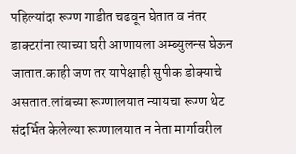पहिल्यांदा रूग्ण गाडीत चढवून घेतात व नंतर डाक्टरांना त्याच्या घरी आणायला अम्ब्युलन्स घेऊन जातात.काही जण तर यापेक्षाही सुपीक डोक्याचे असतात.लांबच्या रूग्णालयात न्यायचा रूग्ण थेट संदर्भित केलेल्या रूग्णालयात न नेता मार्गावरील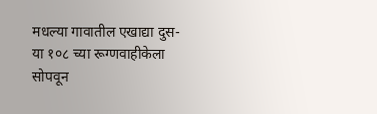मधल्या गावातील एखाद्या दुस-या १०८ च्या रूग्णवाहीकेला सोपवून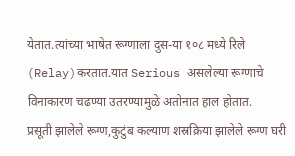येतात.त्यांच्या भाषेत रूग्णाला दुस-या १०८ मध्ये रिले (Relay)करतात.यात Serious असलेल्या रूग्णाचे विनाकारण चढण्या उतरण्यामुळे अतोनात हाल होतात.
प्रसूती झालेले रूग्ण,कुटुंब कल्याण शस्रक्रिया झालेले रूग्ण घरी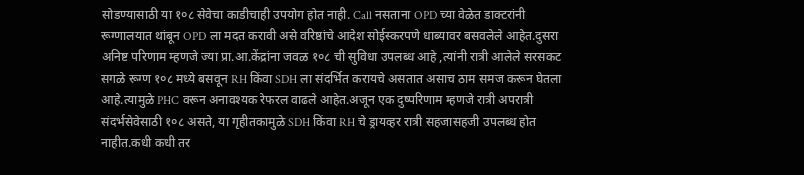सोडण्यासाठी या १०८ सेवेचा काडीचाही उपयोग होत नाही. Call नसताना OPD च्या वेळेत डाक्टरांनी रूग्णालयात थांबून OPD ला मदत करावी असे वरिष्ठांचे आदेश सोईस्करपणे धाब्यावर बसवलेले आहेत.दुसरा अनिष्ट परिणाम म्हणजे ज्या प्रा.आ.केंद्रांना जवळ १०८ ची सुविधा उपलब्ध आहे ,त्यांनी रात्री आलेले सरसकट सगळे रूग्ण १०८ मध्ये बसवून RH किंवा SDH ला संदर्भित करायचे असतात असाच ठाम समज करून घेतला आहे.त्यामुळे PHC वरून अनावश्यक रेफरल वाढले आहेत.अजून एक दुष्परिणाम म्हणजे रात्री अपरात्री संदर्भसेवेसाठी १०८ असते, या गृहीतकामुळे SDH किंवा RH चे ड्रायव्हर रात्री सहजासहजी उपलब्ध होत नाहीत.कधी कधी तर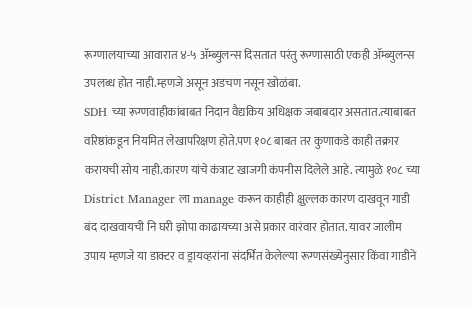रूग्णालयाच्या आवारात ४-५ ॲम्ब्युलन्स दिसतात परंतु रूग्णासाठी एकही ॲम्ब्युलन्स उपलब्ध होत नाही.म्हणजे असून अडचण नसून खोळंबा.
SDH च्या रूग्णवाहीकांबाबत निदान वैद्यकिय अधिक्षक जबाबदार असतात.त्याबाबत वरिष्ठांकडून नियमित लेखापरिक्षण होते.पण १०८ बाबत तर कुणाकडे काही तक्रार करायची सोय नाही.कारण यांचे कंत्राट खाजगी कंपनीस दिलेले आहे. त्यामुळे १०८ च्या District Manager ला manage करून काहीही क्षुल्लक कारण दाखवून गाडी बंद दाखवायची नि घरी झोपा काढायच्या असे प्रकार वारंवार होतात. यावर जालीम उपाय म्हणजे या डाक्टर व ड्रायव्हरांना संदर्भित केलेल्या रूग्णसंख्येनुसार किंवा गाडीने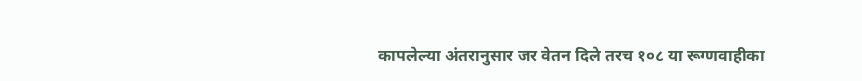कापलेल्या अंतरानुसार जर वेतन दिले तरच १०८ या रूग्णवाहीका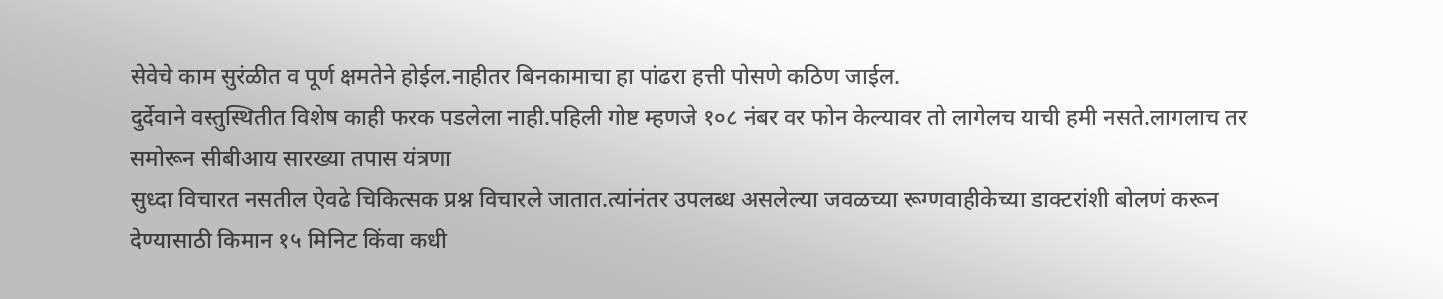सेवेचे काम सुरंळीत व पूर्ण क्षमतेने होईल.नाहीतर बिनकामाचा हा पांढरा हत्ती पोसणे कठिण जाईल.
दुर्देवाने वस्तुस्थितीत विशेष काही फरक पडलेला नाही.पहिली गोष्ट म्हणजे १०८ नंबर वर फोन केल्यावर तो लागेलच याची हमी नसते.लागलाच तर समोरून सीबीआय सारख्या तपास यंत्रणा
सुध्दा विचारत नसतील ऐवढे चिकित्सक प्रश्न विचारले जातात.त्यांनंतर उपलब्ध असलेल्या जवळच्या रूग्णवाहीकेच्या डाक्टरांशी बोलणं करून देण्यासाठी किमान १५ मिनिट किंवा कधी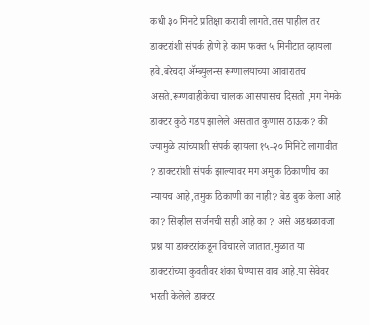कधी ३० मिनटे प्रतिक्षा करावी लागते.तस पाहील तर डाक्टरांशी संपर्क होणे हे काम फक्त ५ मिनीटात व्हायला हवे.बरेचदा ॲम्ब्युलन्स रूग्णालयाच्या आवारातच असते.रूग्णवाहीकेचा चालक आसपासच दिसतो ,मग नेमके डाक्टर कुठे गडप झालेले असतात कुणास ठाऊक? की ज्यामुळे त्यांच्याशी संपर्क व्हायला १५-२० मिनिटे लागावीत ? डाक्टरांशी संपर्क झाल्यावर मग अमुक ठिकाणीच का न्यायच आहे,तमुक ठिकाणी का नाही? बेड बुक केला आहे का? सिव्हील सर्जनची सही आहे का ? असे अडथळावजा प्रश्न या डाक्टरांकडून विचारले जातात.मुळात या डाक्टरांच्या कुवतीवर शंका घेण्यास वाव आहे.या सेवेवर भरती केलेले डाक्टर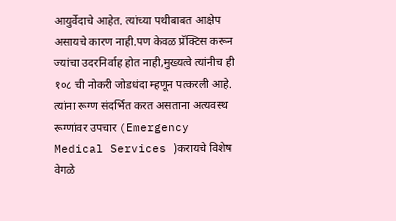आयुर्वेदाचे आहेत. त्यांच्या पथीबाबत आक्षेप असायचे कारण नाही.पण केवळ प्रॅक्टिस करून ज्यांचा उदरनिर्वाह होत नाही,मुख्यत्वे त्यांनीच ही १०८ ची नोकरी जोडधंदा म्हणून पत्करली आहे. त्यांना रूग्ण संदर्भित करत असताना अत्यवस्थ रूग्णांवर उपचार (Emergency Medical Services )करायचे विशेष वेगळे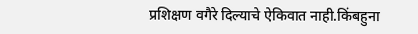प्रशिक्षण वगैरे दिल्याचे ऐकिवात नाही.किंबहुना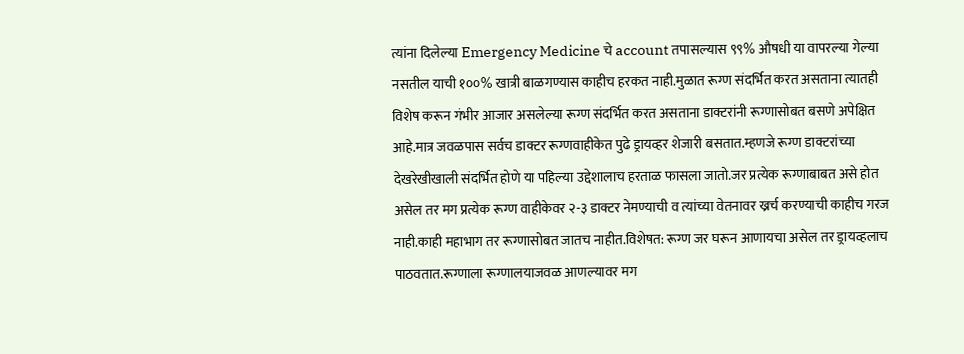त्यांना दिलेल्या Emergency Medicine चे account तपासल्यास ९९% औषधी या वापरल्या गेल्या नसतील याची १००% खात्री बाळगण्यास काहीच हरकत नाही.मुळात रूग्ण संदर्भित करत असताना त्यातही विशेष करून गंभीर आजार असलेल्या रूग्ण संदर्भित करत असताना डाक्टरांनी रूग्णासोबत बसणे अपेक्षित आहे.मात्र जवळपास सर्वच डाक्टर रूग्णवाहीकेत पुढे ड्रायव्हर शेजारी बसतात.म्हणजे रूग्ण डाक्टरांच्या देखरेखीखाली संदर्भित होणे या पहिल्या उद्देशालाच हरताळ फासला जातो.जर प्रत्येक रूग्णाबाबत असे होत असेल तर मग प्रत्येक रूग्ण वाहीकेवर २-३ डाक्टर नेमण्याची व त्यांच्या वेतनावर ख्रर्च करण्याची काहीच गरज नाही.काही महाभाग तर रूग्णासोबत जातच नाहीत.विशेषत: रूग्ण जर घरून आणायचा असेल तर ड्रायव्हलाच पाठवतात.रूग्णाला रूग्णालयाजवळ आणल्यावर मग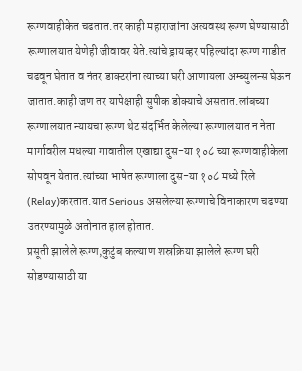रूग्णवाहीकेत चढतात.तर काही महाराजांना अत्यवस्थ रूग्ण घेण्यासाठी रूग्णालयात येणेही जीवावर येते.त्यांचे ड्रायव्हर पहिल्यांदा रूग्ण गाडीत चढवून घेतात व नंतर डाक्टरांना त्याच्या घरी आणायला अम्ब्युलन्स घेऊन जातात.काही जण तर यापेक्षाही सुपीक डोक्याचे असतात.लांबच्या रूग्णालयात न्यायचा रूग्ण थेट संदर्भित केलेल्या रूग्णालयात न नेता मार्गावरील मधल्या गावातील एखाद्या दुस-या १०८ च्या रूग्णवाहीकेला सोपवून येतात.त्यांच्या भाषेत रूग्णाला दुस-या १०८ मध्ये रिले (Relay)करतात.यात Serious असलेल्या रूग्णाचे विनाकारण चढण्या उतरण्यामुळे अतोनात हाल होतात.
प्रसूती झालेले रूग्ण,कुटुंब कल्याण शस्रक्रिया झालेले रूग्ण घरी सोडण्यासाठी या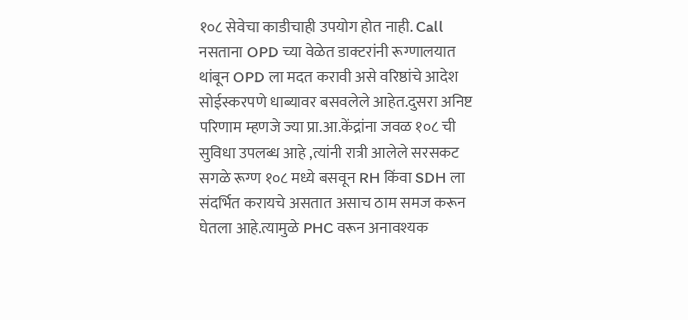१०८ सेवेचा काडीचाही उपयोग होत नाही. Call नसताना OPD च्या वेळेत डाक्टरांनी रूग्णालयात थांबून OPD ला मदत करावी असे वरिष्ठांचे आदेश सोईस्करपणे धाब्यावर बसवलेले आहेत.दुसरा अनिष्ट परिणाम म्हणजे ज्या प्रा.आ.केंद्रांना जवळ १०८ ची सुविधा उपलब्ध आहे ,त्यांनी रात्री आलेले सरसकट सगळे रूग्ण १०८ मध्ये बसवून RH किंवा SDH ला संदर्भित करायचे असतात असाच ठाम समज करून घेतला आहे.त्यामुळे PHC वरून अनावश्यक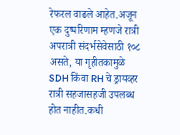रेफरल वाढले आहेत.अजून एक दुष्परिणाम म्हणजे रात्री अपरात्री संदर्भसेवेसाठी १०८ असते, या गृहीतकामुळे SDH किंवा RH चे ड्रायव्हर रात्री सहजासहजी उपलब्ध होत नाहीत.कधी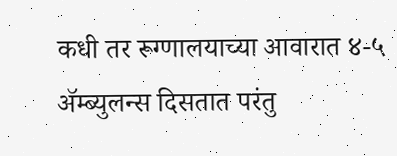कधी तर रूग्णालयाच्या आवारात ४-५ ॲम्ब्युलन्स दिसतात परंतु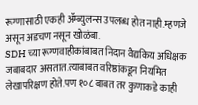रूग्णासाठी एकही ॲम्ब्युलन्स उपलब्ध होत नाही.म्हणजे असून अडचण नसून खोळंबा.
SDH च्या रूग्णवाहीकांबाबत निदान वैद्यकिय अधिक्षक जबाबदार असतात.त्याबाबत वरिष्ठांकडून नियमित लेखापरिक्षण होते.पण १०८ बाबत तर कुणाकडे काही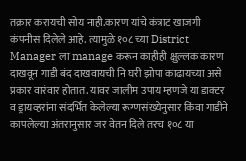तक्रार करायची सोय नाही.कारण यांचे कंत्राट खाजगी कंपनीस दिलेले आहे. त्यामुळे १०८ च्या District Manager ला manage करून काहीही क्षुल्लक कारण दाखवून गाडी बंद दाखवायची नि घरी झोपा काढायच्या असे प्रकार वारंवार होतात. यावर जालीम उपाय म्हणजे या डाक्टर व ड्रायव्हरांना संदर्भित केलेल्या रूग्णसंख्येनुसार किंवा गाडीने कापलेल्या अंतरानुसार जर वेतन दिले तरच १०८ या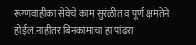रूग्णवाहीका सेवेचे काम सुरंळीत व पूर्ण क्षमतेने होईल.नाहीतर बिनकामाचा हा पांढरा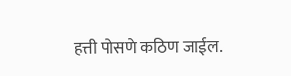हत्ती पोसणे कठिण जाईल.